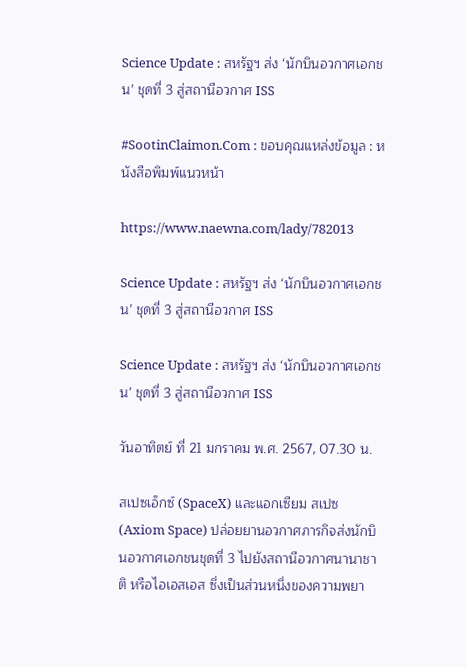Science Update : สหรัฐฯ ส่ง ‘นักบินอวกาศเอกชน’ ชุดที่ 3 สู่สถานีอวกาศ ISS

#SootinClaimon.Com : ขอบคุณแหล่งข้อมูล : หนังสือพิมพ์แนวหน้า

https://www.naewna.com/lady/782013

Science Update : สหรัฐฯ ส่ง ‘นักบินอวกาศเอกชน’ ชุดที่ 3 สู่สถานีอวกาศ ISS

Science Update : สหรัฐฯ ส่ง ‘นักบินอวกาศเอกชน’ ชุดที่ 3 สู่สถานีอวกาศ ISS

วันอาทิตย์ ที่ 21 มกราคม พ.ศ. 2567, 07.30 น.

สเปซเอ็กซ์ (SpaceX) และแอกเซียม สเปซ (Axiom Space) ปล่อยยานอวกาศภารกิจส่งนักบินอวกาศเอกชนชุดที่ 3 ไปยังสถานีอวกาศนานาชาติ หรือไอเอสเอส ซึ่งเป็นส่วนหนึ่งของความพยา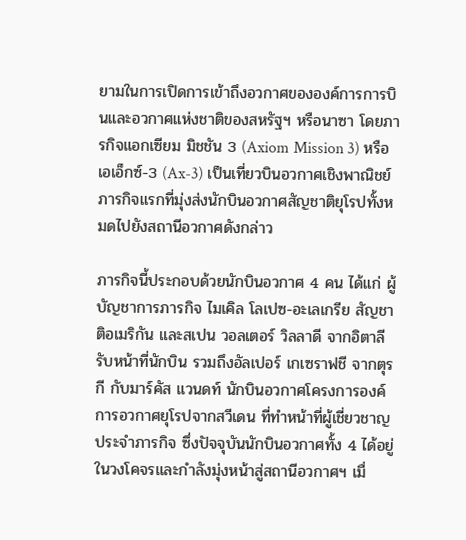ยามในการเปิดการเข้าถึงอวกาศขององค์การการบินและอวกาศแห่งชาติของสหรัฐฯ หรือนาซา โดยภารกิจแอกเซียม มิชชัน 3 (Axiom Mission 3) หรือเอเอ็กซ์-3 (Ax-3) เป็นเที่ยวบินอวกาศเชิงพาณิชย์ภารกิจแรกที่มุ่งส่งนักบินอวกาศสัญชาติยุโรปทั้งหมดไปยังสถานีอวกาศดังกล่าว

ภารกิจนี้ประกอบด้วยนักบินอวกาศ 4 คน ได้แก่ ผู้บัญชาการภารกิจ ไมเคิล โลเปซ-อะเลเกรีย สัญชาติอเมริกัน และสเปน วอลเตอร์ วิลลาดี จากอิตาลีรับหน้าที่นักบิน รวมถึงอัลเปอร์ เกเซราฟชี จากตุรกี กับมาร์คัส แวนดท์ นักบินอวกาศโครงการองค์การอวกาศยุโรปจากสวีเดน ที่ทำหน้าที่ผู้เชี่ยวชาญประจำภารกิจ ซึ่งปัจจุบันนักบินอวกาศทั้ง 4 ได้อยู่ในวงโคจรและกำลังมุ่งหน้าสู่สถานีอวกาศฯ เมื่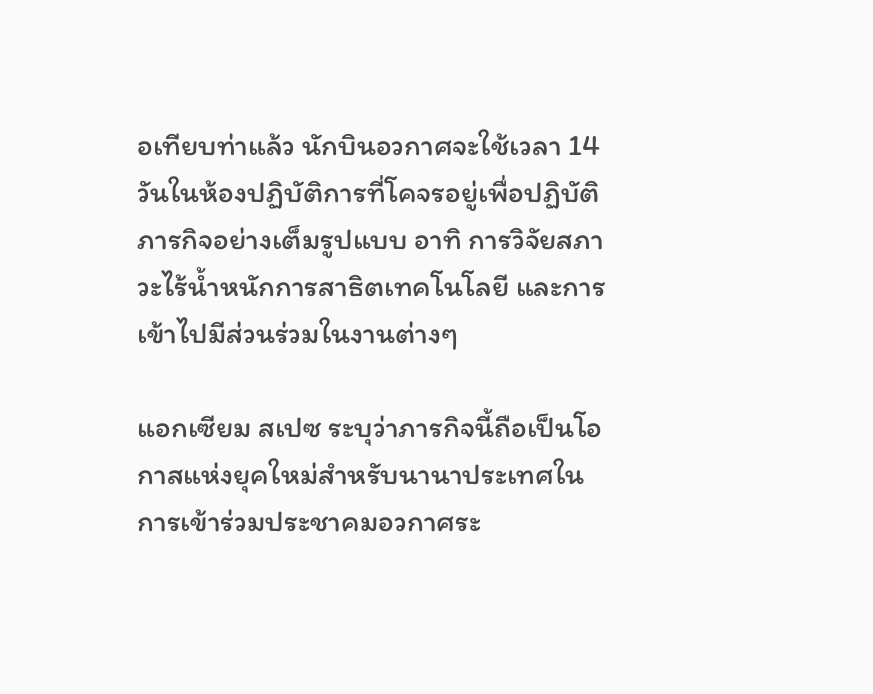อเทียบท่าแล้ว นักบินอวกาศจะใช้เวลา 14 วันในห้องปฏิบัติการที่โคจรอยู่เพื่อปฏิบัติภารกิจอย่างเต็มรูปแบบ อาทิ การวิจัยสภาวะไร้น้ำหนักการสาธิตเทคโนโลยี และการเข้าไปมีส่วนร่วมในงานต่างๆ

แอกเซียม สเปซ ระบุว่าภารกิจนี้ถือเป็นโอกาสแห่งยุคใหม่สำหรับนานาประเทศในการเข้าร่วมประชาคมอวกาศระ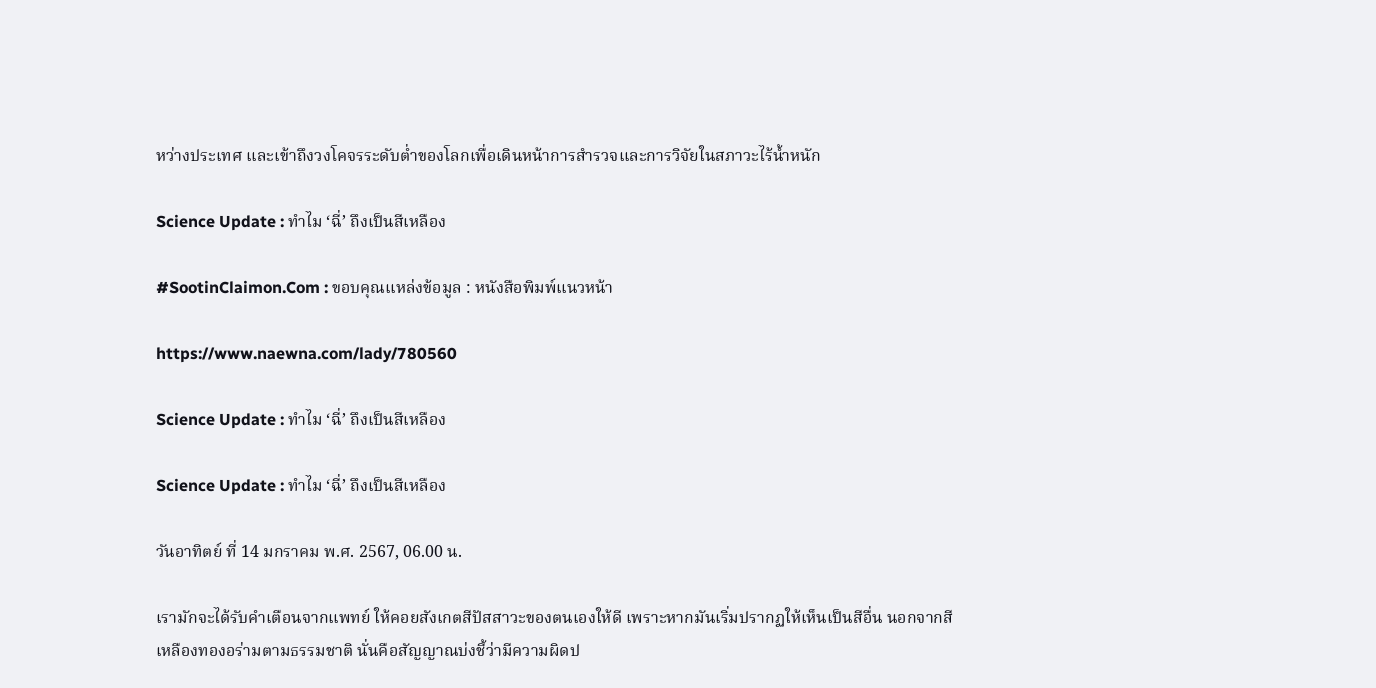หว่างประเทศ และเข้าถึงวงโคจรระดับต่ำของโลกเพื่อเดินหน้าการสำรวจและการวิจัยในสภาวะไร้น้ำหนัก

Science Update : ทำไม ‘ฉี่’ ถึงเป็นสีเหลือง

#SootinClaimon.Com : ขอบคุณแหล่งข้อมูล : หนังสือพิมพ์แนวหน้า

https://www.naewna.com/lady/780560

Science Update : ทำไม ‘ฉี่’ ถึงเป็นสีเหลือง

Science Update : ทำไม ‘ฉี่’ ถึงเป็นสีเหลือง

วันอาทิตย์ ที่ 14 มกราคม พ.ศ. 2567, 06.00 น.

เรามักจะได้รับคำเตือนจากแพทย์ ให้คอยสังเกตสีปัสสาวะของตนเองให้ดี เพราะหากมันเริ่มปรากฏให้เห็นเป็นสีอื่น นอกจากสีเหลืองทองอร่ามตามธรรมชาติ นั่นคือสัญญาณบ่งชี้ว่ามีความผิดป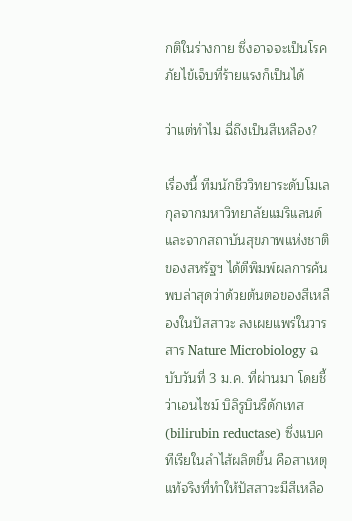กติในร่างกาย ซึ่งอาจจะเป็นโรคภัยไข้เจ็บที่ร้ายแรงก็เป็นได้

ว่าแต่ทำไม ฉี่ถึงเป็นสีเหลือง?

เรื่องนี้ ทีมนักชีววิทยาระดับโมเลกุลจากมหาวิทยาลัยแมริแลนด์ และจากสถาบันสุขภาพแห่งชาติของสหรัฐฯ ได้ตีพิมพ์ผลการค้นพบล่าสุดว่าด้วยต้นตอของสีเหลืองในปัสสาวะ ลงเผยแพร่ในวารสาร Nature Microbiology ฉบับวันที่ 3 ม.ค. ที่ผ่านมา โดยชี้ว่าเอนไซม์ บิลิรูบินรีดักเทส (bilirubin reductase) ซึ่งแบคทีเรียในลำไส้ผลิตขึ้น คือสาเหตุแท้จริงที่ทำให้ปัสสาวะมีสีเหลือ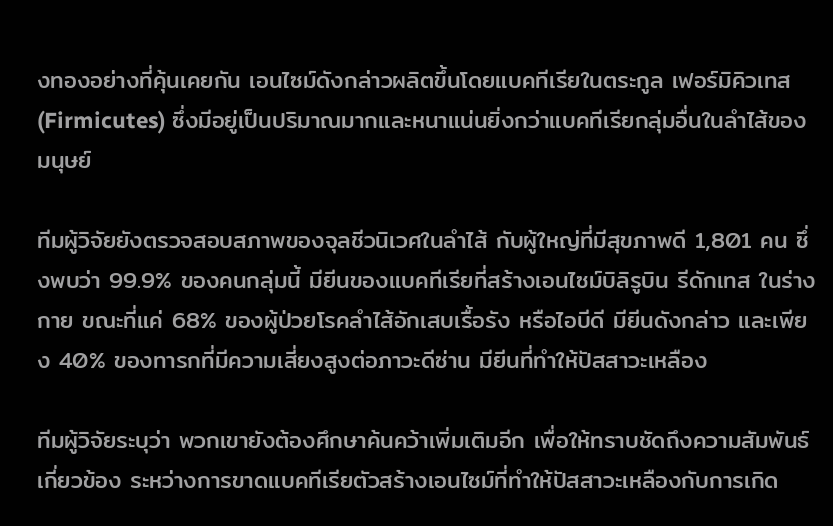งทองอย่างที่คุ้นเคยกัน เอนไซม์ดังกล่าวผลิตขึ้นโดยแบคทีเรียในตระกูล เฟอร์มิคิวเทส (Firmicutes) ซึ่งมีอยู่เป็นปริมาณมากและหนาแน่นยิ่งกว่าแบคทีเรียกลุ่มอื่นในลำไส้ของมนุษย์

ทีมผู้วิจัยยังตรวจสอบสภาพของจุลชีวนิเวศในลำไส้ กับผู้ใหญ่ที่มีสุขภาพดี 1,801 คน ซึ่งพบว่า 99.9% ของคนกลุ่มนี้ มียีนของแบคทีเรียที่สร้างเอนไซม์บิลิรูบิน รีดักเทส ในร่างกาย ขณะที่แค่ 68% ของผู้ป่วยโรคลำไส้อักเสบเรื้อรัง หรือไอบีดี มียีนดังกล่าว และเพียง 40% ของทารกที่มีความเสี่ยงสูงต่อภาวะดีซ่าน มียีนที่ทำให้ปัสสาวะเหลือง

ทีมผู้วิจัยระบุว่า พวกเขายังต้องศึกษาค้นคว้าเพิ่มเติมอีก เพื่อให้ทราบชัดถึงความสัมพันธ์เกี่ยวข้อง ระหว่างการขาดแบคทีเรียตัวสร้างเอนไซม์ที่ทำให้ปัสสาวะเหลืองกับการเกิด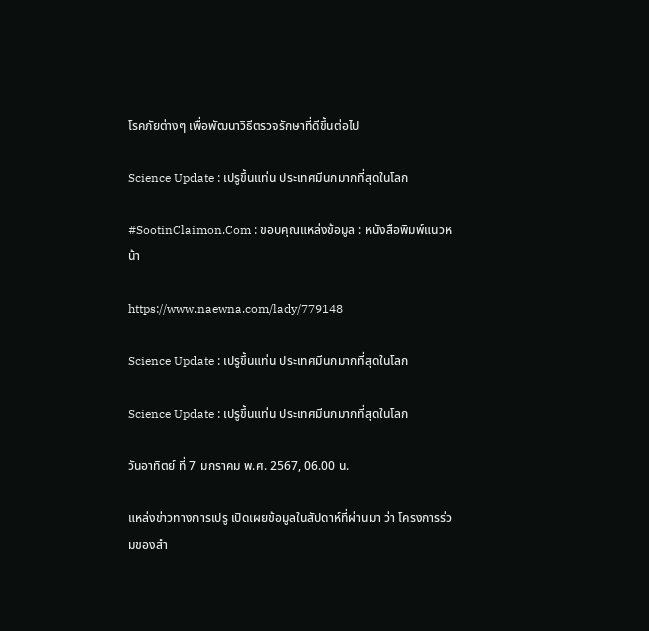โรคภัยต่างๆ เพื่อพัฒนาวิธีตรวจรักษาที่ดีขึ้นต่อไป

Science Update : เปรูขึ้นแท่น ประเทศมีนกมากที่สุดในโลก

#SootinClaimon.Com : ขอบคุณแหล่งข้อมูล : หนังสือพิมพ์แนวหน้า

https://www.naewna.com/lady/779148

Science Update : เปรูขึ้นแท่น ประเทศมีนกมากที่สุดในโลก

Science Update : เปรูขึ้นแท่น ประเทศมีนกมากที่สุดในโลก

วันอาทิตย์ ที่ 7 มกราคม พ.ศ. 2567, 06.00 น.

แหล่งข่าวทางการเปรู เปิดเผยข้อมูลในสัปดาห์ที่ผ่านมา ว่า โครงการร่วมของสำ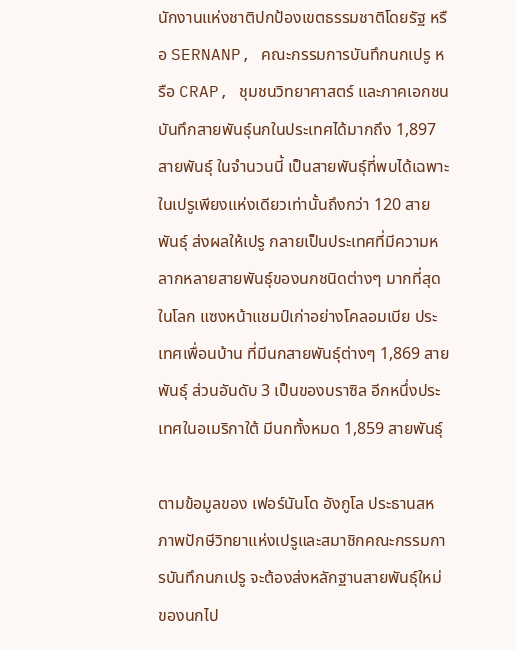นักงานแห่งชาติปกป้องเขตธรรมชาติโดยรัฐ หรือ SERNANP, คณะกรรมการบันทึกนกเปรู หรือ CRAP, ชุมชนวิทยาศาสตร์ และภาคเอกชน บันทึกสายพันธุ์นกในประเทศได้มากถึง 1,897 สายพันธุ์ ในจำนวนนี้ เป็นสายพันธุ์ที่พบได้เฉพาะในเปรูเพียงแห่งเดียวเท่านั้นถึงกว่า 120 สายพันธุ์ ส่งผลให้เปรู กลายเป็นประเทศที่มีความหลากหลายสายพันธุ์ของนกชนิดต่างๆ มากที่สุดในโลก แซงหน้าแชมป์เก่าอย่างโคลอมเบีย ประเทศเพื่อนบ้าน ที่มีนกสายพันธุ์ต่างๆ 1,869 สายพันธุ์ ส่วนอันดับ 3 เป็นของบราซิล อีกหนึ่งประเทศในอเมริกาใต้ มีนกทั้งหมด 1,859 สายพันธุ์

ตามข้อมูลของ เฟอร์นันโด อังกูโล ประธานสหภาพปักษีวิทยาแห่งเปรูและสมาชิกคณะกรรมการบันทึกนกเปรู จะต้องส่งหลักฐานสายพันธุ์ใหม่ของนกไป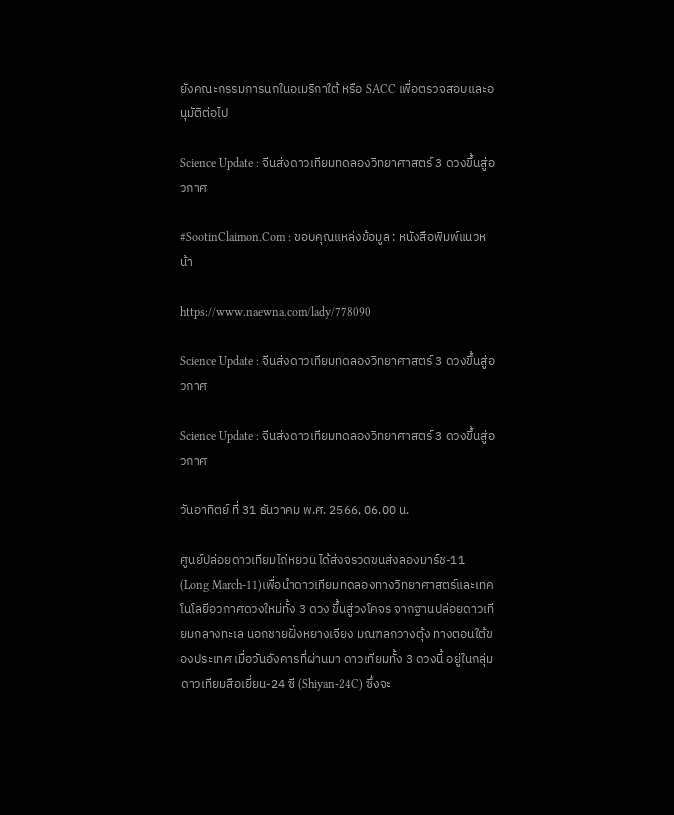ยังคณะกรรมการนกในอเมริกาใต้ หรือ SACC เพื่อตรวจสอบและอนุมัติต่อไป

Science Update : จีนส่งดาวเทียมทดลองวิทยาศาสตร์ 3 ดวงขึ้นสู่อวกาศ

#SootinClaimon.Com : ขอบคุณแหล่งข้อมูล : หนังสือพิมพ์แนวหน้า

https://www.naewna.com/lady/778090

Science Update : จีนส่งดาวเทียมทดลองวิทยาศาสตร์ 3 ดวงขึ้นสู่อวกาศ

Science Update : จีนส่งดาวเทียมทดลองวิทยาศาสตร์ 3 ดวงขึ้นสู่อวกาศ

วันอาทิตย์ ที่ 31 ธันวาคม พ.ศ. 2566, 06.00 น.

ศูนย์ปล่อยดาวเทียมไถ่หยวน ได้ส่งจรวดขนส่งลองมาร์ช-11 (Long March-11)เพื่อนำดาวเทียมทดลองทางวิทยาศาสตร์และเทคโนโลยีอวกาศดวงใหม่ทั้ง 3 ดวง ขึ้นสู่วงโคจร จากฐานปล่อยดาวเทียมกลางทะเล นอกชายฝั่งหยางเจียง มณฑลกวางตุ้ง ทางตอนใต้ของประเทศ เมื่อวันอังคารที่ผ่านมา ดาวเทียมทั้ง 3 ดวงนี้ อยู่ในกลุ่มดาวเทียมสือเยี่ยน-24 ซี (Shiyan-24C) ซึ่งจะ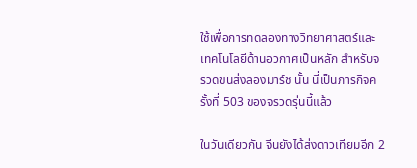ใช้เพื่อการทดลองทางวิทยาศาสตร์และเทคโนโลยีด้านอวกาศเป็นหลัก สำหรับจรวดขนส่งลองมาร์ช นั้น นี่เป็นภารกิจครั้งที่ 503 ของจรวดรุ่นนี้แล้ว

ในวันเดียวกัน จีนยังได้ส่งดาวเทียมอีก 2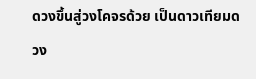ดวงขึ้นสู่วงโคจรด้วย เป็นดาวเทียมดวง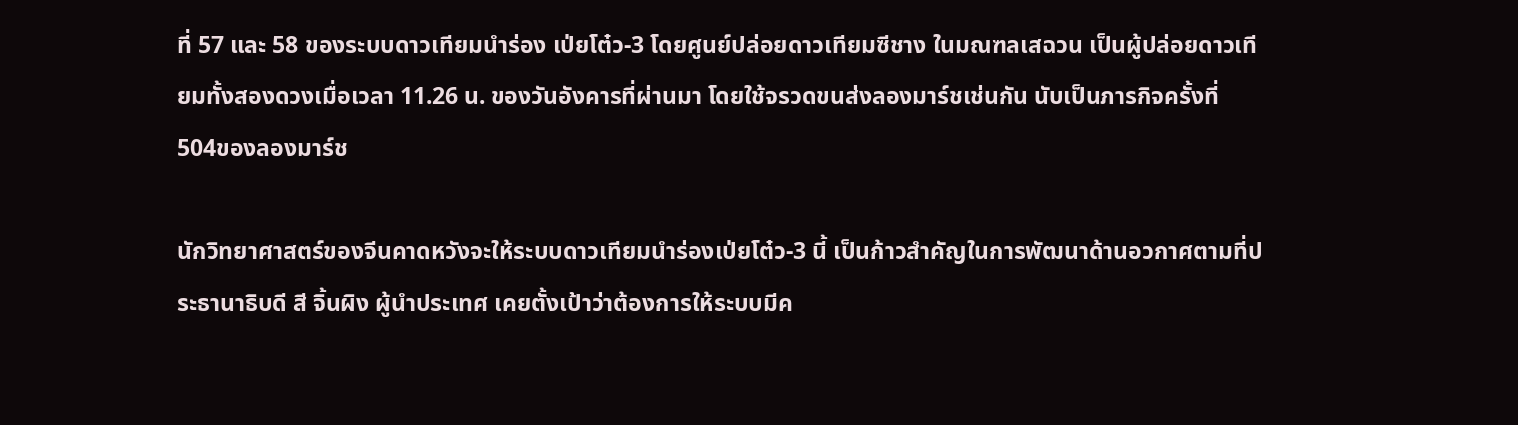ที่ 57 และ 58 ของระบบดาวเทียมนำร่อง เป่ยโต๋ว-3 โดยศูนย์ปล่อยดาวเทียมซีชาง ในมณฑลเสฉวน เป็นผู้ปล่อยดาวเทียมทั้งสองดวงเมื่อเวลา 11.26 น. ของวันอังคารที่ผ่านมา โดยใช้จรวดขนส่งลองมาร์ชเช่นกัน นับเป็นภารกิจครั้งที่ 504ของลองมาร์ช

นักวิทยาศาสตร์ของจีนคาดหวังจะให้ระบบดาวเทียมนำร่องเป่ยโต๋ว-3 นี้ เป็นก้าวสำคัญในการพัฒนาด้านอวกาศตามที่ประธานาธิบดี สี จิ้นผิง ผู้นำประเทศ เคยตั้งเป้าว่าต้องการให้ระบบมีค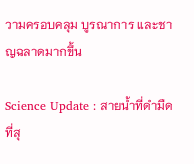วามครอบคลุม บูรณาการ และชาญฉลาดมากขึ้น

Science Update : สายน้ำที่ดำมืดที่สุ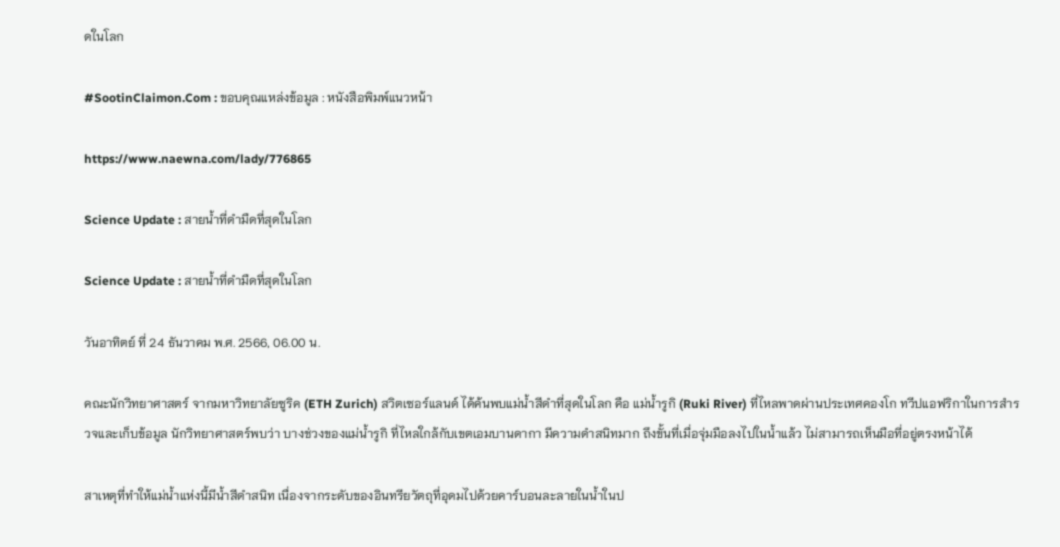ดในโลก

#SootinClaimon.Com : ขอบคุณแหล่งข้อมูล : หนังสือพิมพ์แนวหน้า

https://www.naewna.com/lady/776865

Science Update : สายน้ำที่ดำมืดที่สุดในโลก

Science Update : สายน้ำที่ดำมืดที่สุดในโลก

วันอาทิตย์ ที่ 24 ธันวาคม พ.ศ. 2566, 06.00 น.

คณะนักวิทยาศาสตร์ จากมหาวิทยาลัยซูริค (ETH Zurich) สวิตเซอร์แลนด์ ได้ค้นพบแม่น้ำสีดำที่สุดในโลก คือ แม่น้ำรูกิ (Ruki River) ที่ไหลพาดผ่านประเทศคองโก ทวีปแอฟริกาในการสำรวจและเก็บข้อมูล นักวิทยาศาสตร์พบว่า บางช่วงของแม่น้ำรูกิ ที่ไหลใกล้กับเขตเอมบานดากา มีความดำสนิทมาก ถึงขั้นที่เมื่อจุ่มมือลงไปในน้ำแล้ว ไม่สามารถเห็นมือที่อยู่ตรงหน้าได้

สาเหตุที่ทำให้แม่น้ำแห่งนี้มีน้ำสีดำสนิท เนื่องจากระดับของอินทรียวัตถุที่อุดมไปด้วยคาร์บอนละลายในน้ำในป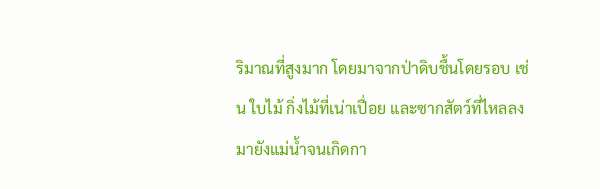ริมาณที่สูงมาก โดยมาจากป่าดิบชื้นโดยรอบ เช่น ใบไม้ กิ่งไม้ที่เน่าเปื่อย และซากสัตว์ที่ไหลลงมายังแม่น้ำจนเกิดกา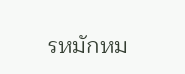รหมักหม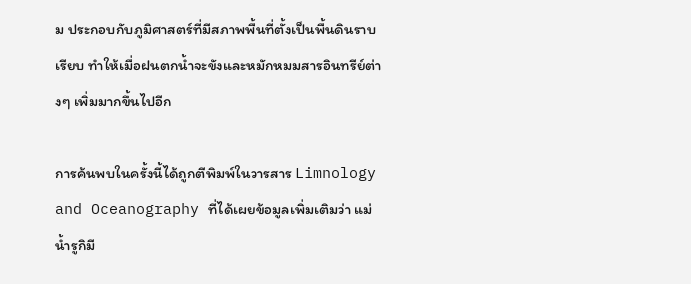ม ประกอบกับภูมิศาสตร์ที่มีสภาพพื้นที่ตั้งเป็นพื้นดินราบเรียบ ทำให้เมื่อฝนตกน้ำจะขังและหมักหมมสารอินทรีย์ต่างๆ เพิ่มมากขึ้นไปอีก

การค้นพบในครั้งนี้ได้ถูกตีพิมพ์ในวารสาร Limnology and Oceanography ที่ได้เผยข้อมูลเพิ่มเติมว่า แม่น้ำรูกิมี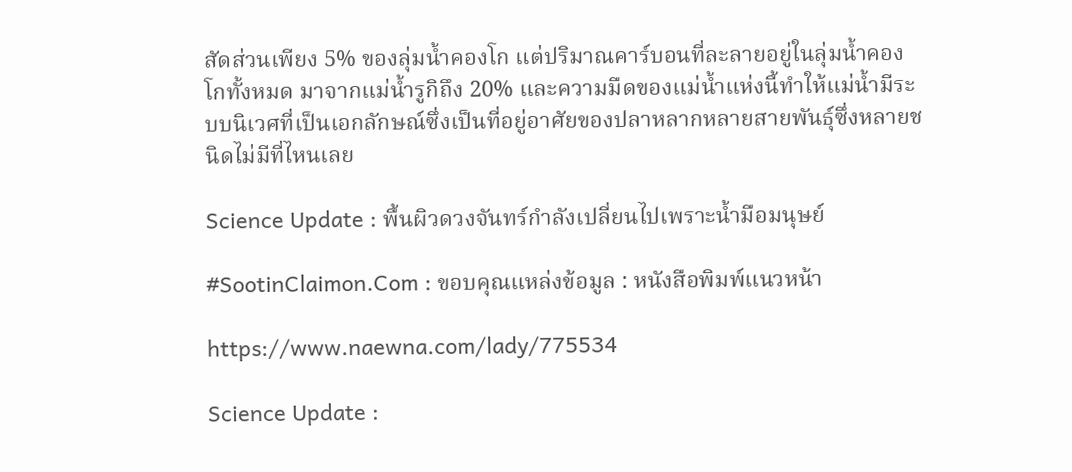สัดส่วนเพียง 5% ของลุ่มน้ำคองโก แต่ปริมาณคาร์บอนที่ละลายอยู่ในลุ่มน้ำคองโกทั้งหมด มาจากแม่น้ำรูกิถึง 20% และความมืดของแม่น้ำแห่งนี้ทำให้แม่น้ำมีระบบนิเวศที่เป็นเอกลักษณ์ซึ่งเป็นที่อยู่อาศัยของปลาหลากหลายสายพันธุ์ซึ่งหลายชนิดไม่มีที่ไหนเลย

Science Update : พื้นผิวดวงจันทร์กำลังเปลี่ยนไปเพราะน้ำมือมนุษย์

#SootinClaimon.Com : ขอบคุณแหล่งข้อมูล : หนังสือพิมพ์แนวหน้า

https://www.naewna.com/lady/775534

Science Update :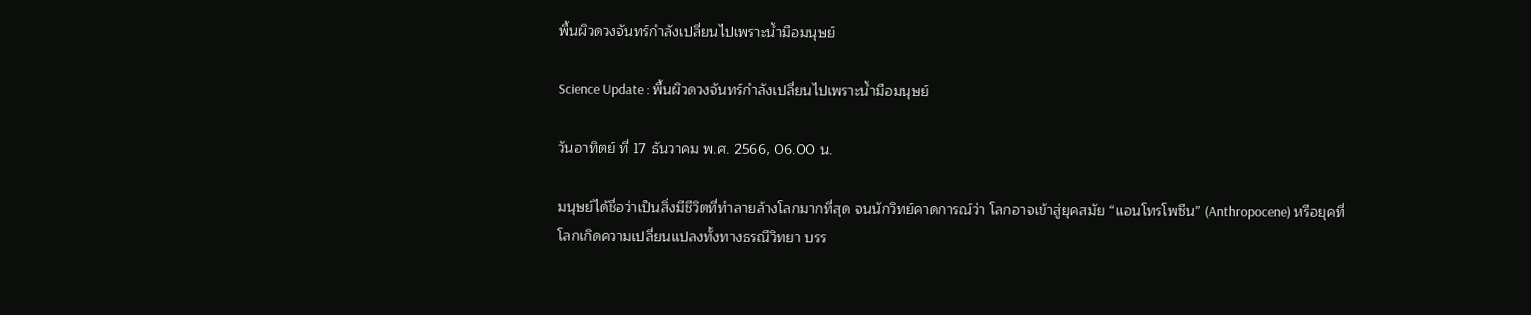พื้นผิวดวงจันทร์กำลังเปลี่ยนไปเพราะน้ำมือมนุษย์

Science Update : พื้นผิวดวงจันทร์กำลังเปลี่ยนไปเพราะน้ำมือมนุษย์

วันอาทิตย์ ที่ 17 ธันวาคม พ.ศ. 2566, 06.00 น.

มนุษย์ได้ชื่อว่าเป็นสิ่งมีชีวิตที่ทำลายล้างโลกมากที่สุด จนนักวิทย์คาดการณ์ว่า โลกอาจเข้าสู่ยุคสมัย “แอนโทรโพซีน” (Anthropocene) หรือยุคที่โลกเกิดความเปลี่ยนแปลงทั้งทางธรณีวิทยา บรร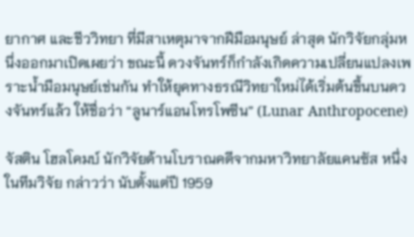ยากาศ และชีววิทยา ที่มีสาเหตุมาจากฝีมือมนุษย์ ล่าสุด นักวิจัยกลุ่มหนึ่งออกมาเปิดเผยว่า ขณะนี้ ดวงจันทร์ก็กำลังเกิดความเปลี่ยนแปลงเพราะน้ำมือมนุษย์เช่นกัน ทำให้ยุคทางธรณีวิทยาใหม่ได้เริ่มต้นขึ้นบนดวงจันทร์แล้ว ให้ชื่อว่า “ลูนาร์แอนโทรโพซีน” (Lunar Anthropocene)

จัสติน โฮลโคมบ์ นักวิจัยด้านโบราณคดีจากมหาวิทยาลัยแคนซัส หนึ่งในทีมวิจัย กล่าวว่า นับตั้งแต่ปี 1959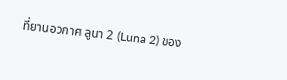ที่ยานอวกาศ ลูนา 2 (Luna 2) ของ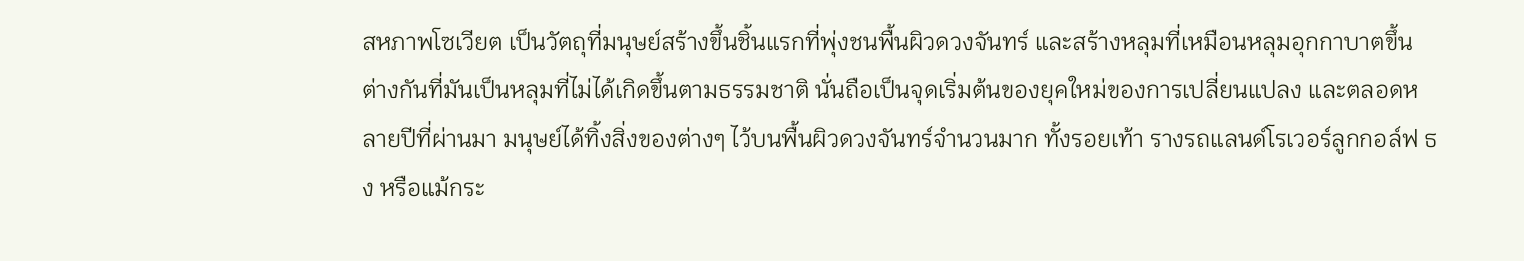สหภาพโซเวียต เป็นวัตถุที่มนุษย์สร้างขึ้นชิ้นแรกที่พุ่งชนพื้นผิวดวงจันทร์ และสร้างหลุมที่เหมือนหลุมอุกกาบาตขึ้น ต่างกันที่มันเป็นหลุมที่ไม่ได้เกิดขึ้นตามธรรมชาติ นั่นถือเป็นจุดเริ่มต้นของยุคใหม่ของการเปลี่ยนแปลง และตลอดหลายปีที่ผ่านมา มนุษย์ได้ทิ้งสิ่งของต่างๆ ไว้บนพื้นผิวดวงจันทร์จำนวนมาก ทั้งรอยเท้า รางรถแลนด์โรเวอร์ลูกกอล์ฟ ธง หรือแม้กระ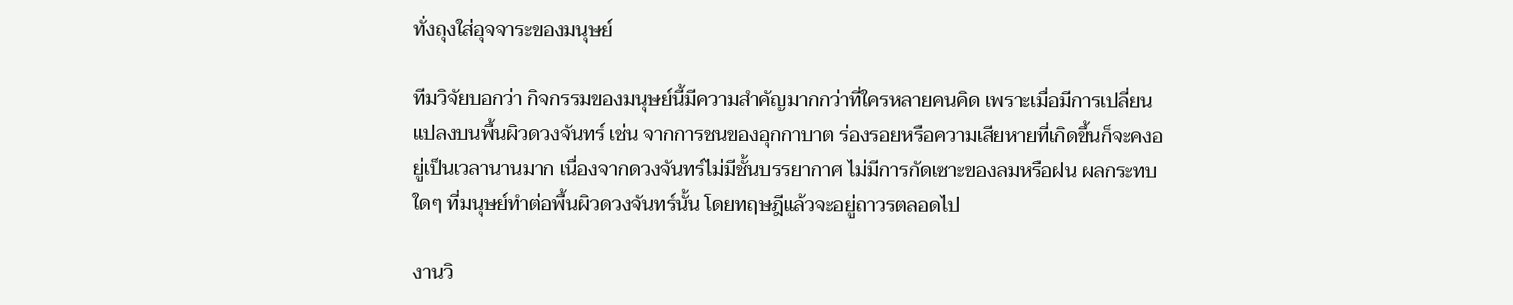ทั่งถุงใส่อุจจาระของมนุษย์

ทีมวิจัยบอกว่า กิจกรรมของมนุษย์นี้มีความสำคัญมากกว่าที่ใครหลายคนคิด เพราะเมื่อมีการเปลี่ยนแปลงบนพื้นผิวดวงจันทร์ เช่น จากการชนของอุกกาบาต ร่องรอยหรือความเสียหายที่เกิดขึ้นก็จะคงอยู่เป็นเวลานานมาก เนื่องจากดวงจันทร์ไม่มีชั้นบรรยากาศ ไม่มีการกัดเซาะของลมหรือฝน ผลกระทบใดๆ ที่มนุษย์ทำต่อพื้นผิวดวงจันทร์นั้น โดยทฤษฎีแล้วจะอยู่ถาวรตลอดไป

งานวิ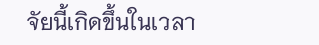จัยนี้เกิดขึ้นในเวลา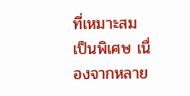ที่เหมาะสมเป็นพิเศษ เนื่องจากหลาย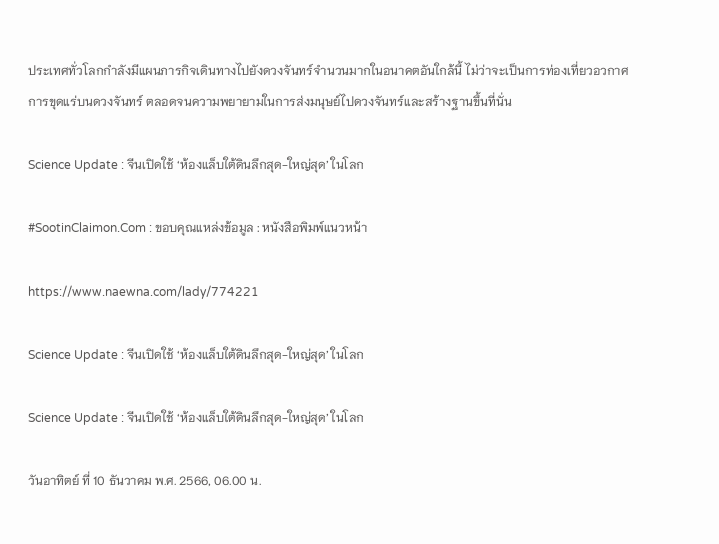ประเทศทั่วโลกกำลังมีแผนภารกิจเดินทางไปยังดวงจันทร์จำนวนมากในอนาคตอันใกล้นี้ ไม่ว่าจะเป็นการท่องเที่ยวอวกาศ การขุดแร่บนดวงจันทร์ ตลอดจนความพยายามในการส่งมนุษย์ไปดวงจันทร์และสร้างฐานขึ้นที่นั่น

Science Update : จีนเปิดใช้ ‘ห้องแล็บใต้ดินลึกสุด-ใหญ่สุด’ ในโลก

#SootinClaimon.Com : ขอบคุณแหล่งข้อมูล : หนังสือพิมพ์แนวหน้า

https://www.naewna.com/lady/774221

Science Update : จีนเปิดใช้ ‘ห้องแล็บใต้ดินลึกสุด-ใหญ่สุด’ ในโลก

Science Update : จีนเปิดใช้ ‘ห้องแล็บใต้ดินลึกสุด-ใหญ่สุด’ ในโลก

วันอาทิตย์ ที่ 10 ธันวาคม พ.ศ. 2566, 06.00 น.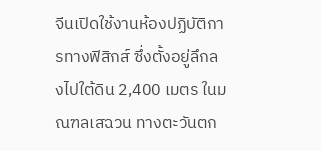จีนเปิดใช้งานห้องปฏิบัติการทางฟิสิกส์ ซึ่งตั้งอยู่ลึกลงไปใต้ดิน 2,400 เมตร ในมณฑลเสฉวน ทางตะวันตก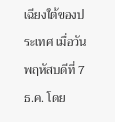เฉียงใต้ของประเทศ เมื่อวันพฤหัสบดีที่ 7 ธ.ค. โดย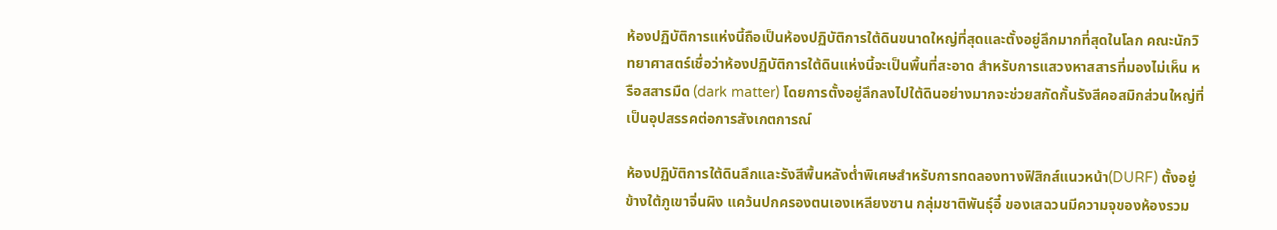ห้องปฏิบัติการแห่งนี้ถือเป็นห้องปฏิบัติการใต้ดินขนาดใหญ่ที่สุดและตั้งอยู่ลึกมากที่สุดในโลก คณะนักวิทยาศาสตร์เชื่อว่าห้องปฏิบัติการใต้ดินแห่งนี้จะเป็นพื้นที่สะอาด สำหรับการแสวงหาสสารที่มองไม่เห็น หรือสสารมืด (dark matter) โดยการตั้งอยู่ลึกลงไปใต้ดินอย่างมากจะช่วยสกัดกั้นรังสีคอสมิกส่วนใหญ่ที่เป็นอุปสรรคต่อการสังเกตการณ์

ห้องปฏิบัติการใต้ดินลึกและรังสีพื้นหลังต่ำพิเศษสำหรับการทดลองทางฟิสิกส์แนวหน้า(DURF) ตั้งอยู่ข้างใต้ภูเขาจิ่นผิง แคว้นปกครองตนเองเหลียงซาน กลุ่มชาติพันธุ์อี๋ ของเสฉวนมีความจุของห้องรวม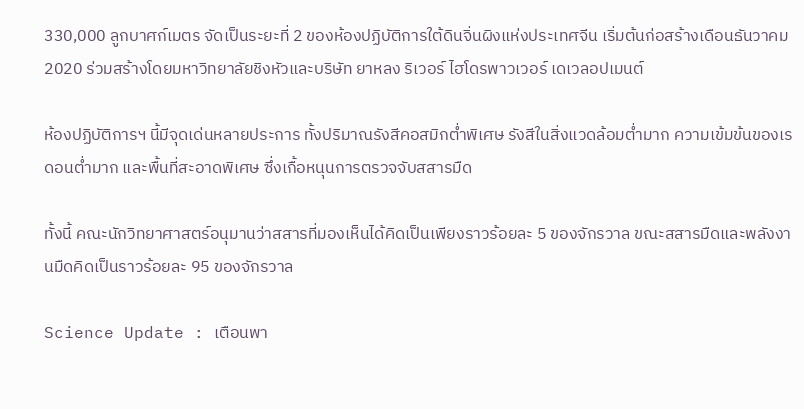330,000 ลูกบาศก์เมตร จัดเป็นระยะที่ 2 ของห้องปฏิบัติการใต้ดินจิ่นผิงแห่งประเทศจีน เริ่มต้นก่อสร้างเดือนธันวาคม 2020 ร่วมสร้างโดยมหาวิทยาลัยชิงหัวและบริษัท ยาหลง ริเวอร์ ไฮโดรพาวเวอร์ เดเวลอปเมนต์

ห้องปฏิบัติการฯ นี้มีจุดเด่นหลายประการ ทั้งปริมาณรังสีคอสมิกต่ำพิเศษ รังสีในสิ่งแวดล้อมต่ำมาก ความเข้มข้นของเรดอนต่ำมาก และพื้นที่สะอาดพิเศษ ซึ่งเกื้อหนุนการตรวจจับสสารมืด

ทั้งนี้ คณะนักวิทยาศาสตร์อนุมานว่าสสารที่มองเห็นได้คิดเป็นเพียงราวร้อยละ 5 ของจักรวาล ขณะสสารมืดและพลังงานมืดคิดเป็นราวร้อยละ 95 ของจักรวาล

Science Update : เตือนพา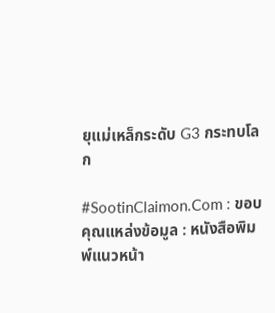ยุแม่เหล็กระดับ G3 กระทบโลก

#SootinClaimon.Com : ขอบคุณแหล่งข้อมูล : หนังสือพิมพ์แนวหน้า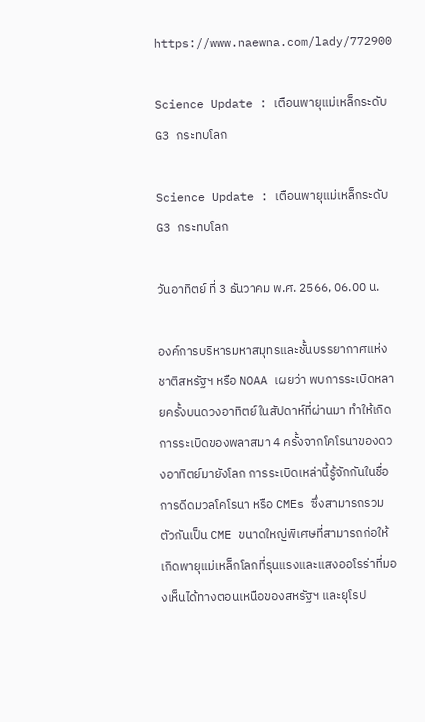https://www.naewna.com/lady/772900

Science Update : เตือนพายุแม่เหล็กระดับ G3 กระทบโลก

Science Update : เตือนพายุแม่เหล็กระดับ G3 กระทบโลก

วันอาทิตย์ ที่ 3 ธันวาคม พ.ศ. 2566, 06.00 น.

องค์การบริหารมหาสมุทรและชั้นบรรยากาศแห่งชาติสหรัฐฯ หรือ NOAA เผยว่า พบการระเบิดหลายครั้งบนดวงอาทิตย์ในสัปดาห์ที่ผ่านมา ทำให้เกิดการระเบิดของพลาสมา 4 ครั้งจากโคโรนาของดวงอาทิตย์มายังโลก การระเบิดเหล่านี้รู้จักกันในชื่อการดีดมวลโคโรนา หรือ CMEs ซึ่งสามารถรวมตัวกันเป็น CME ขนาดใหญ่พิเศษที่สามารถก่อให้เกิดพายุแม่เหล็กโลกที่รุนแรงและแสงออโรร่าที่มองเห็นได้ทางตอนเหนือของสหรัฐฯ และยุโรป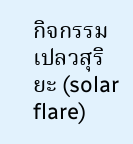กิจกรรมเปลวสุริยะ (solar flare)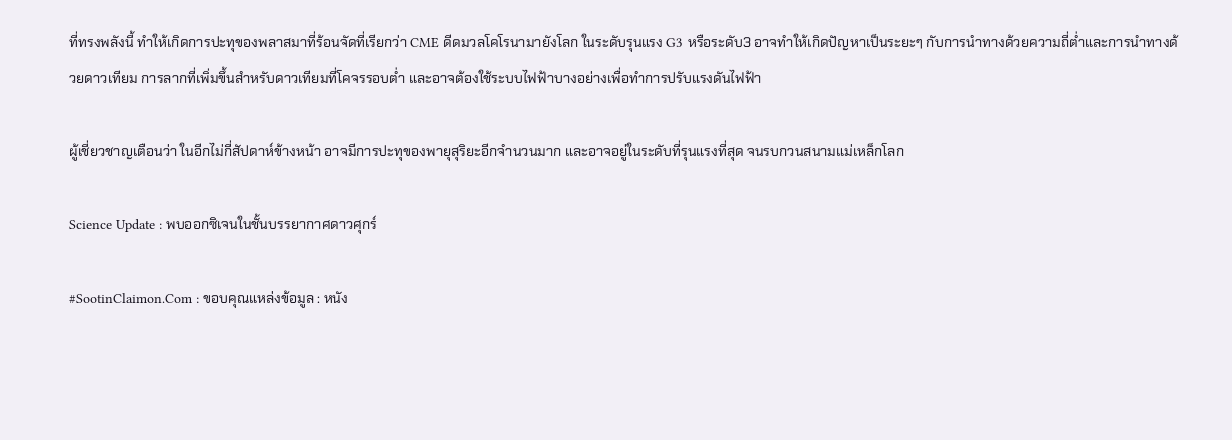ที่ทรงพลังนี้ ทำให้เกิดการปะทุของพลาสมาที่ร้อนจัดที่เรียกว่า CME ดีดมวลโคโรนามายังโลก ในระดับรุนแรง G3 หรือระดับ3 อาจทำให้เกิดปัญหาเป็นระยะๆ กับการนำทางด้วยความถี่ต่ำและการนำทางด้วยดาวเทียม การลากที่เพิ่มขึ้นสำหรับดาวเทียมที่โคจรรอบต่ำ และอาจต้องใช้ระบบไฟฟ้าบางอย่างเพื่อทำการปรับแรงดันไฟฟ้า

ผู้เชี่ยวชาญเตือนว่า ในอีกไม่กี่สัปดาห์ข้างหน้า อาจมีการปะทุของพายุสุริยะอีกจำนวนมาก และอาจอยู่ในระดับที่รุนแรงที่สุด จนรบกวนสนามแม่เหล็กโลก

Science Update : พบออกซิเจนในชั้นบรรยากาศดาวศุกร์

#SootinClaimon.Com : ขอบคุณแหล่งข้อมูล : หนัง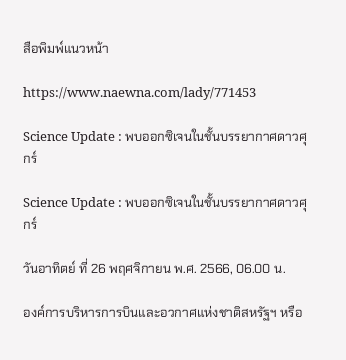สือพิมพ์แนวหน้า

https://www.naewna.com/lady/771453

Science Update : พบออกซิเจนในชั้นบรรยากาศดาวศุกร์

Science Update : พบออกซิเจนในชั้นบรรยากาศดาวศุกร์

วันอาทิตย์ ที่ 26 พฤศจิกายน พ.ศ. 2566, 06.00 น.

องค์การบริหารการบินและอวกาศแห่งชาติสหรัฐฯ หรือ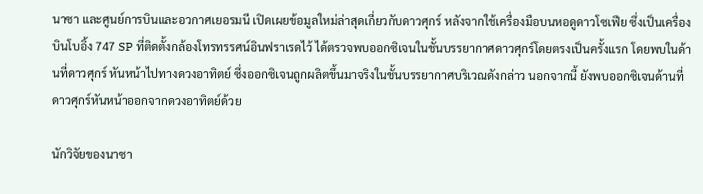นาซา และศูนย์การบินและอวกาศเยอรมนี เปิดเผยข้อมูลใหม่ล่าสุดเกี่ยวกับดาวศุกร์ หลังจากใช้เครื่องมือบนหอดูดาวโซเฟีย ซึ่งเป็นเครื่องบินโบอิ้ง 747 SP ที่ติดตั้งกล้องโทรทรรศน์อินฟราเรดไว้ ได้ตรวจพบออกซิเจนในชั้นบรรยากาศดาวศุกร์โดยตรงเป็นครั้งแรก โดยพบในด้านที่ดาวศุกร์ หันหน้าไปทางดวงอาทิตย์ ซึ่งออกซิเจนถูกผลิตขึ้นมาจริงในชั้นบรรยากาศบริเวณดังกล่าว นอกจากนี้ ยังพบออกซิเจนด้านที่ดาวศุกร์หันหน้าออกจากดวงอาทิตย์ด้วย

นักวิจัยของนาซา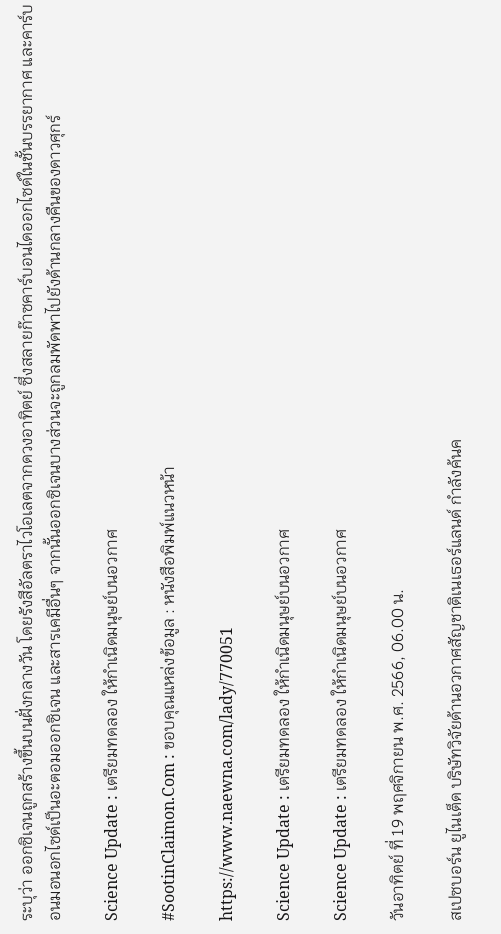ระบุว่า ออกซิเจนถูกสร้างขึ้นบนฝั่งกลางวัน โดยรังสีอัลตราไวโอเลตจากดวงอาทิตย์ ซึ่งสลายก๊าซคาร์บอนไดออกไซด์ในชั้นบรรยากาศ และคาร์บอนมอนอกไซด์เป็นอะตอมออกซิเจน และสารเคมีอื่นๆ จากนั้นออกซิเจนบางส่วนจะถูกลมพัดพาไปยังด้านกลางคืนของดาวศุกร์

Science Update : เตรียมทดลอง ให้กำเนิดมนุษย์บนอวกาศ

#SootinClaimon.Com : ขอบคุณแหล่งข้อมูล : หนังสือพิมพ์แนวหน้า

https://www.naewna.com/lady/770051

Science Update : เตรียมทดลอง ให้กำเนิดมนุษย์บนอวกาศ

Science Update : เตรียมทดลอง ให้กำเนิดมนุษย์บนอวกาศ

วันอาทิตย์ ที่ 19 พฤศจิกายน พ.ศ. 2566, 06.00 น.

สเปซบอร์น ยูไนเต็ด บริษัทวิจัยด้านอวกาศสัญชาติเนเธอร์แลนด์ กำลังค้นค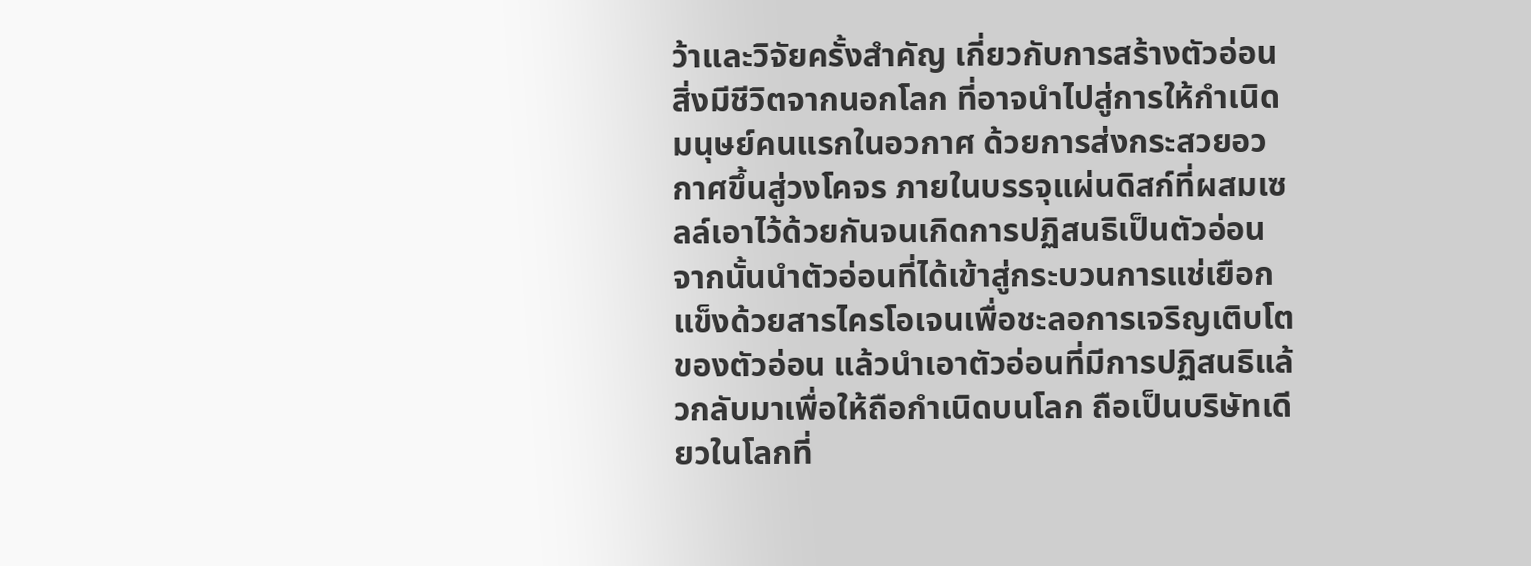ว้าและวิจัยครั้งสำคัญ เกี่ยวกับการสร้างตัวอ่อนสิ่งมีชีวิตจากนอกโลก ที่อาจนำไปสู่การให้กำเนิดมนุษย์คนแรกในอวกาศ ด้วยการส่งกระสวยอวกาศขึ้นสู่วงโคจร ภายในบรรจุแผ่นดิสก์ที่ผสมเซลล์เอาไว้ด้วยกันจนเกิดการปฏิสนธิเป็นตัวอ่อน จากนั้นนำตัวอ่อนที่ได้เข้าสู่กระบวนการแช่เยือกแข็งด้วยสารไครโอเจนเพื่อชะลอการเจริญเติบโตของตัวอ่อน แล้วนำเอาตัวอ่อนที่มีการปฏิสนธิแล้วกลับมาเพื่อให้ถือกำเนิดบนโลก ถือเป็นบริษัทเดียวในโลกที่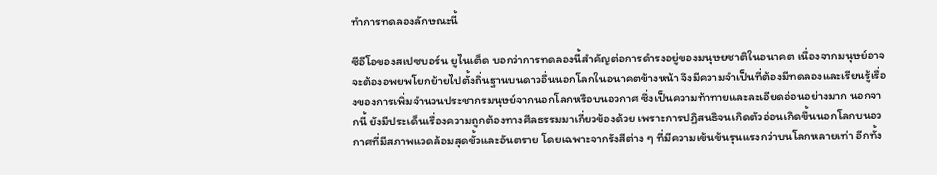ทำการทดลองลักษณะนี้

ซีอีโอของสเปซบอร์น ยูไนเต็ด บอกว่าการทดลองนี้สำคัญต่อการดำรงอยู่ของมนุษยชาติในอนาคต เนื่องจากมนุษย์อาจจะต้องอพยพโยกย้ายไปตั้งถิ่นฐานบนดาวอื่นนอกโลกในอนาคตข้างหน้า จึงมีความจำเป็นที่ต้องมีทดลองและเรียนรู้เรื่องของการเพิ่มจำนวนประชากรมนุษย์จากนอกโลกหรือบนอวกาศ ซึ่งเป็นความท้าทายและละเอียดอ่อนอย่างมาก นอกจากนี้ ยังมีประเด็นเรื่องความถูกต้องทางศีลธรรมมาเกี่ยวข้องด้วย เพราะการปฏิสนธิจนเกิดตัวอ่อนเกิดขึ้นนอกโลกบนอวกาศที่มีสภาพแวดล้อมสุดขั้วและอันตราย โดยเฉพาะจากรังสีต่าง ๆ ที่มีความเข้นข้นรุนแรงกว่าบนโลกหลายเท่า อีกทั้ง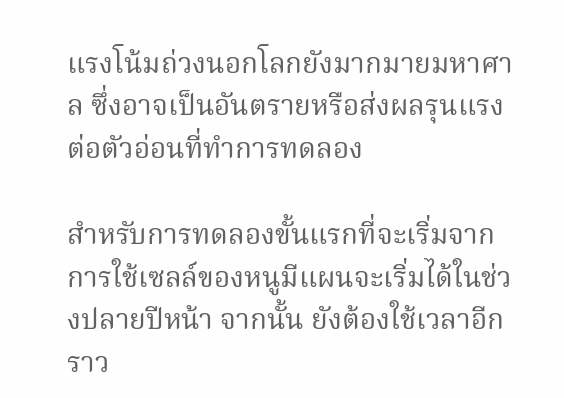แรงโน้มถ่วงนอกโลกยังมากมายมหาศาล ซึ่งอาจเป็นอันตรายหรือส่งผลรุนแรงต่อตัวอ่อนที่ทำการทดลอง

สำหรับการทดลองขั้นแรกที่จะเริ่มจากการใช้เซลล์ของหนูมีแผนจะเริ่มได้ในช่วงปลายปีหน้า จากนั้น ยังต้องใช้เวลาอีกราว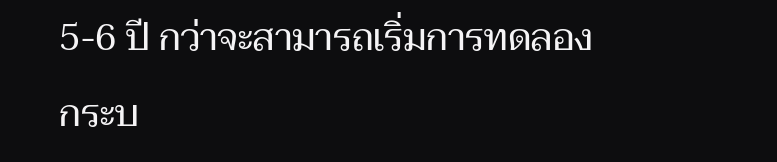5-6 ปี กว่าจะสามารถเริ่มการทดลองกระบ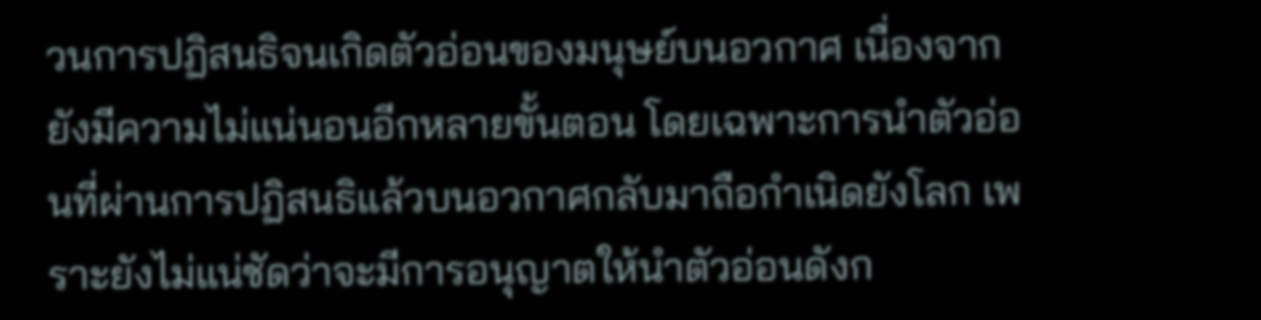วนการปฏิสนธิจนเกิดตัวอ่อนของมนุษย์บนอวกาศ เนื่องจากยังมีความไม่แน่นอนอีกหลายขั้นตอน โดยเฉพาะการนำตัวอ่อนที่ผ่านการปฏิสนธิแล้วบนอวกาศกลับมาถือกำเนิดยังโลก เพราะยังไม่แน่ชัดว่าจะมีการอนุญาตให้นำตัวอ่อนดังก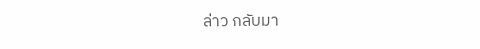ล่าว กลับมา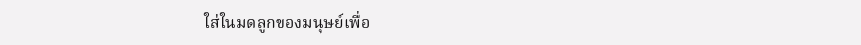ใส่ในมดลูกของมนุษย์เพื่อ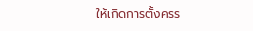ให้เกิดการตั้งครร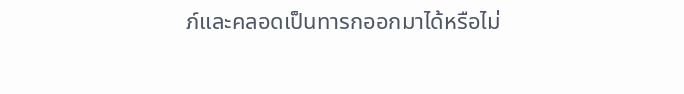ภ์และคลอดเป็นทารกออกมาได้หรือไม่